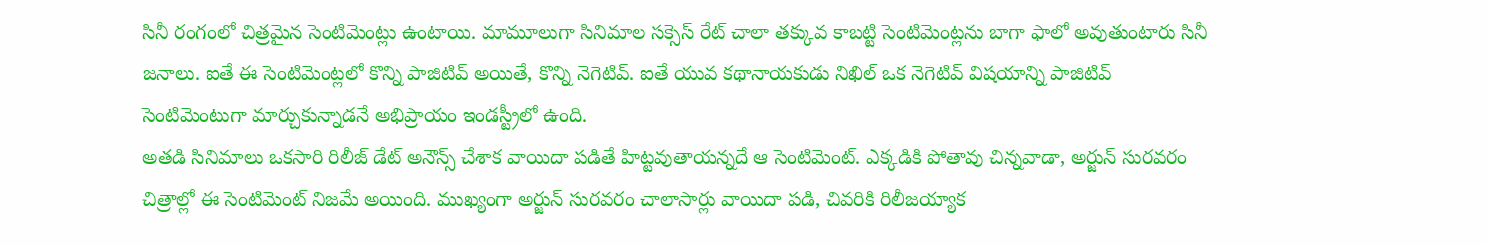సినీ రంగంలో చిత్రమైన సెంటిమెంట్లు ఉంటాయి. మామూలుగా సినిమాల సక్సెస్ రేట్ చాలా తక్కువ కాబట్టి సెంటిమెంట్లను బాగా ఫాలో అవుతుంటారు సినీ జనాలు. ఐతే ఈ సెంటిమెంట్లలో కొన్ని పాజిటివ్ అయితే, కొన్ని నెగెటివ్. ఐతే యువ కథానాయకుడు నిఖిల్ ఒక నెగెటివ్ విషయాన్ని పాజిటివ్ సెంటిమెంటుగా మార్చుకున్నాడనే అభిప్రాయం ఇండస్ట్రీలో ఉంది.
అతడి సినిమాలు ఒకసారి రిలీజ్ డేట్ అనౌన్స్ చేశాక వాయిదా పడితే హిట్టవుతాయన్నదే ఆ సెంటిమెంట్. ఎక్కడికి పోతావు చిన్నవాడా, అర్జున్ సురవరం చిత్రాల్లో ఈ సెంటిమెంట్ నిజమే అయింది. ముఖ్యంగా అర్జున్ సురవరం చాలాసార్లు వాయిదా పడి, చివరికి రిలీజయ్యాక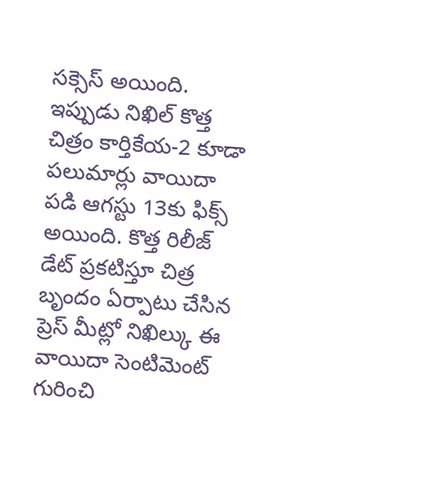సక్సెస్ అయింది. ఇప్పుడు నిఖిల్ కొత్త చిత్రం కార్తికేయ-2 కూడా పలుమార్లు వాయిదా పడి ఆగస్టు 13కు ఫిక్స్ అయింది. కొత్త రిలీజ్ డేట్ ప్రకటిస్తూ చిత్ర బృందం ఏర్పాటు చేసిన ప్రెస్ మీట్లో నిఖిల్కు ఈ వాయిదా సెంటిమెంట్ గురించి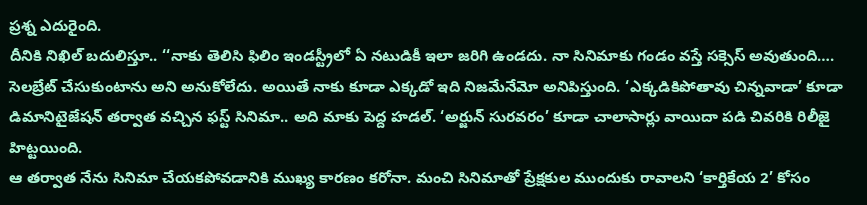ప్రశ్న ఎదురైంది.
దీనికి నిఖిల్ బదులిస్తూ.. ‘‘నాకు తెలిసి ఫిలిం ఇండస్ట్రీలో ఏ నటుడికీ ఇలా జరిగి ఉండదు. నా సినిమాకు గండం వస్తే సక్సెస్ అవుతుంది…. సెలబ్రేట్ చేసుకుంటాను అని అనుకోలేదు. అయితే నాకు కూడా ఎక్కడో ఇది నిజమేనేమో అనిపిస్తుంది. ‘ఎక్కడికిపోతావు చిన్నవాడా’ కూడా డిమానిటైజేషన్ తర్వాత వచ్చిన ఫస్ట్ సినిమా.. అది మాకు పెద్ద హడల్. ‘అర్జున్ సురవరం’ కూడా చాలాసార్లు వాయిదా పడి చివరికి రిలీజై హిట్టయింది.
ఆ తర్వాత నేను సినిమా చేయకపోవడానికి ముఖ్య కారణం కరోనా. మంచి సినిమాతో ప్రేక్షకుల ముందుకు రావాలని ‘కార్తికేయ 2’ కోసం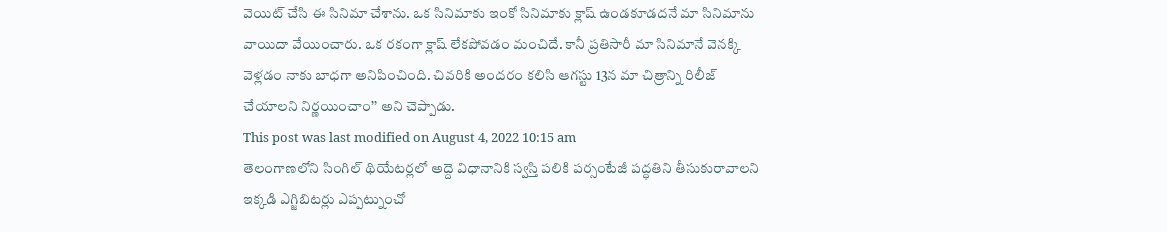వెయిట్ చేసి ఈ సినిమా చేశాను. ఒక సినిమాకు ఇంకో సినిమాకు క్లాష్ ఉండకూడదనే మా సినిమాను వాయిదా వేయించారు. ఒక రకంగా క్లాష్ లేకపోవడం మంచిదే. కానీ ప్రతిసారీ మా సినిమానే వెనక్కి వెళ్లడం నాకు బాధగా అనిపించింది. చివరికి అందరం కలిసి ఆగస్టు 13న మా చిత్రాన్ని రిలీజ్ చేయాలని నిర్ణయించాం’’ అని చెప్పాడు.
This post was last modified on August 4, 2022 10:15 am
తెలంగాణలోని సింగిల్ థియేటర్లలో అద్దె విధానానికి స్వస్తి పలికి పర్సంటేజీ పద్ధతిని తీసుకురావాలని ఇక్కడి ఎగ్జిబిటర్లు ఎప్పట్నుంచో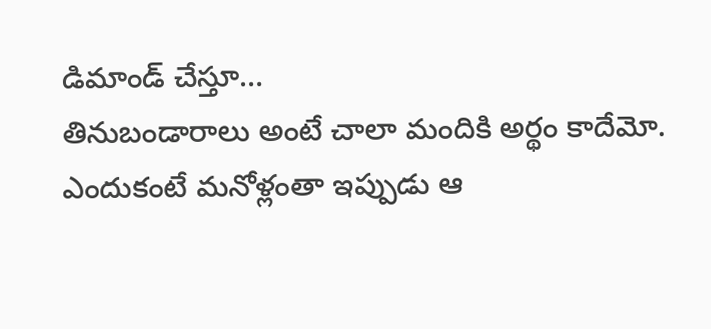డిమాండ్ చేస్తూ…
తినుబండారాలు అంటే చాలా మందికి అర్థం కాదేమో. ఎందుకంటే మనోళ్లంతా ఇప్పుడు ఆ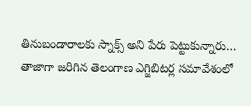తినుబండారాలకు స్నాక్స్ అని పేరు పెట్టుకున్నారు…
తాజాగా జరిగిన తెలంగాణ ఎగ్జిబిటర్ల సమావేశంలో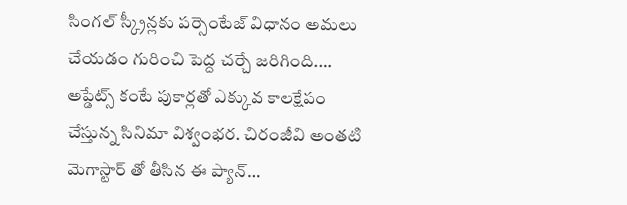సింగల్ స్క్రీన్లకు పర్సెంటేజ్ విధానం అమలు చేయడం గురించి పెద్ద చర్చే జరిగింది.…
అప్డేట్స్ కంటే పుకార్లతో ఎక్కువ కాలక్షేపం చేస్తున్న సినిమా విశ్వంభర. చిరంజీవి అంతటి మెగాస్టార్ తో తీసిన ఈ ప్యాన్…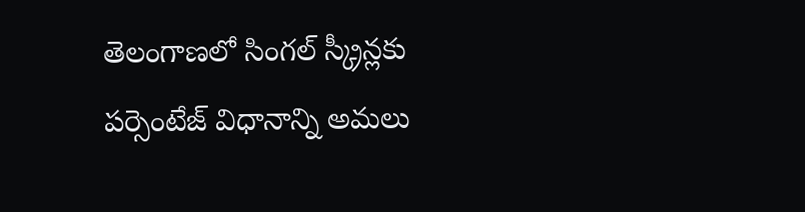తెలంగాణలో సింగల్ స్క్రీన్లకు పర్సెంటేజ్ విధానాన్ని అమలు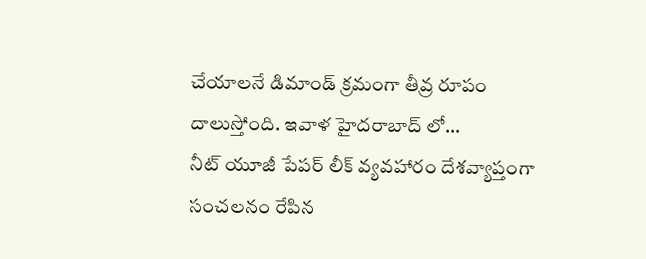చేయాలనే డిమాండ్ క్రమంగా తీవ్ర రూపం దాలుస్తోంది. ఇవాళ హైదరాబాద్ లో…
నీట్ యూజీ పేపర్ లీక్ వ్యవహారం దేశవ్యాప్తంగా సంచలనం రేపిన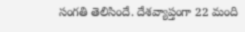సంగతి తెలిసిందే. దేశవ్యాప్తంగా 22 మంది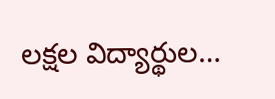లక్షల విద్యార్థుల…